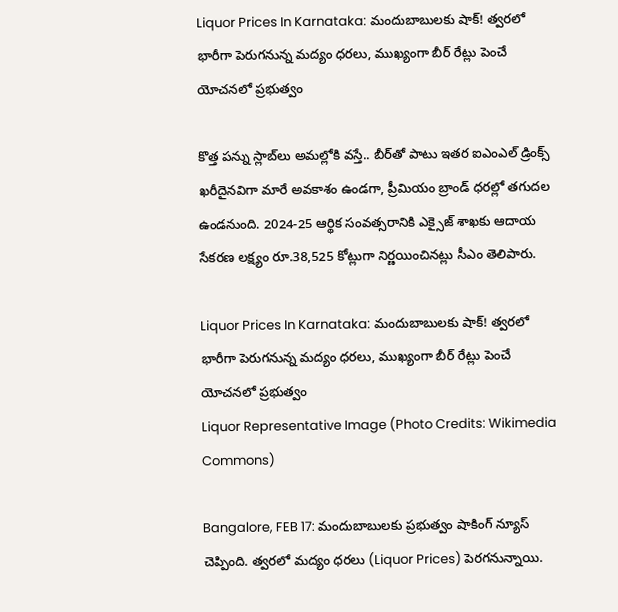Liquor Prices In Karnataka: మందుబాబుల‌కు షాక్! త్వ‌ర‌లో భారీగా పెరుగ‌నున్న మ‌ద్యం ధ‌ర‌లు, ముఖ్యంగా బీర్ రేట్లు పెంచే యోచ‌న‌లో ప్ర‌భుత్వం

కొత్త ప‌న్ను స్లాబ్‌లు అమ‌ల్లోకి వ‌స్తే.. బీర్‌తో పాటు ఇత‌ర ఐఎంఎల్ డ్రింక్స్ ఖ‌రీదైన‌విగా మారే అవ‌కాశం ఉండ‌గా, ప్రీమియం బ్రాండ్ ధ‌ర‌ల్లో త‌గుద‌ల ఉండనుంది. 2024-25 ఆర్థిక సంవత్సరానికి ఎక్సైజ్ శాఖకు ఆదాయ సేకరణ లక్ష్యం రూ.38,525 కోట్లుగా నిర్ణయించినట్లు సీఎం తెలిపారు.

Liquor Prices In Karnataka: మందుబాబుల‌కు షాక్! త్వ‌ర‌లో భారీగా పెరుగ‌నున్న మ‌ద్యం ధ‌ర‌లు, ముఖ్యంగా బీర్ రేట్లు పెంచే యోచ‌న‌లో ప్ర‌భుత్వం
Liquor Representative Image (Photo Credits: Wikimedia Commons)

Bangalore, FEB 17: మందుబాబుల‌కు ప్ర‌భుత్వం షాకింగ్ న్యూస్ చెప్పింది. త్వ‌ర‌లో మ‌ద్యం ధ‌ర‌లు (Liquor Prices) పెర‌గ‌నున్నాయి.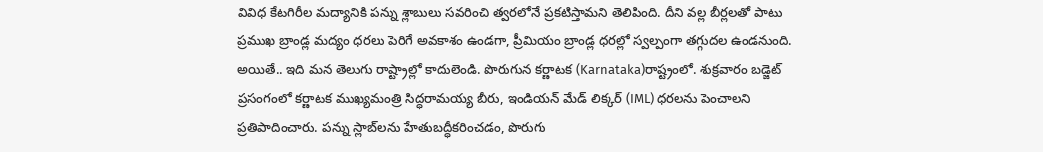వివిధ కేట‌గిరీల మ‌ద్యానికి ప‌న్ను శ్లాబులు స‌వ‌రించి త్వ‌ర‌లోనే ప్ర‌క‌టిస్తామ‌ని తెలిపింది. దీని వ‌ల్ల బీర్లల‌తో పాటు ప్ర‌ముఖ బ్రాండ్ల మద్యం ధ‌ర‌లు పెరిగే అవ‌కాశం ఉండ‌గా, ప్రీమియం బ్రాండ్ల ధ‌ర‌ల్లో స్వ‌ల్పంగా త‌గ్గుద‌ల ఉండ‌నుంది. అయితే.. ఇది మ‌న తెలుగు రాష్ట్రాల్లో కాదులెండి. పొరుగున క‌ర్ణాట‌క (Karnataka)రాష్ట్రంలో. శుక్ర‌వారం బ‌డ్జెట్ ప్ర‌సంగంలో కర్ణాటక ముఖ్యమంత్రి సిద్ధరామయ్య బీరు, ఇండియన్ మేడ్ లిక్కర్ (IML) ధరలను పెంచాలని ప్రతిపాదించారు. పన్ను స్లాబ్‌లను హేతుబద్ధీకరించ‌డం, పొరుగు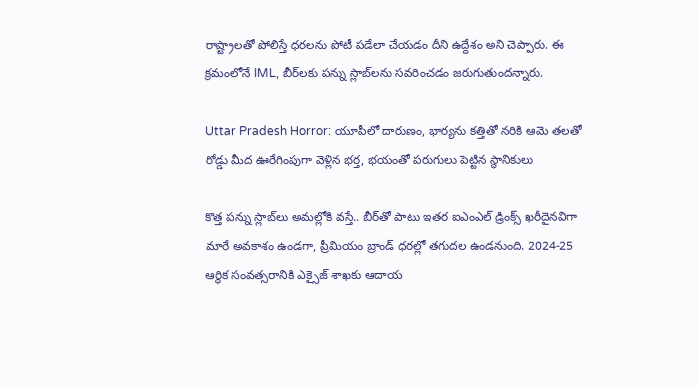రాష్ట్రాలతో పోలిస్తే ధ‌ర‌ల‌ను పోటీ ప‌డేలా చేయ‌డం దీని ఉద్దేశం అని చెప్పారు. ఈ క్ర‌మంలోనే IML, బీర్‌లకు పన్ను స్లాబ్‌లను సవరించడం జరుగుతుంద‌న్నారు.

Uttar Pradesh Horror: యూపీలో దారుణం, భార్యను కత్తితో నరికి ఆమె తలతో రోడ్డు మీద ఊరేగింపుగా వెళ్లిన భర్త, భయంతో పరుగులు పెట్టిన స్థానికులు

కొత్త ప‌న్ను స్లాబ్‌లు అమ‌ల్లోకి వ‌స్తే.. బీర్‌తో పాటు ఇత‌ర ఐఎంఎల్ డ్రింక్స్ ఖ‌రీదైన‌విగా మారే అవ‌కాశం ఉండ‌గా, ప్రీమియం బ్రాండ్ ధ‌ర‌ల్లో త‌గుద‌ల ఉండనుంది. 2024-25 ఆర్థిక సంవత్సరానికి ఎక్సైజ్ శాఖకు ఆదాయ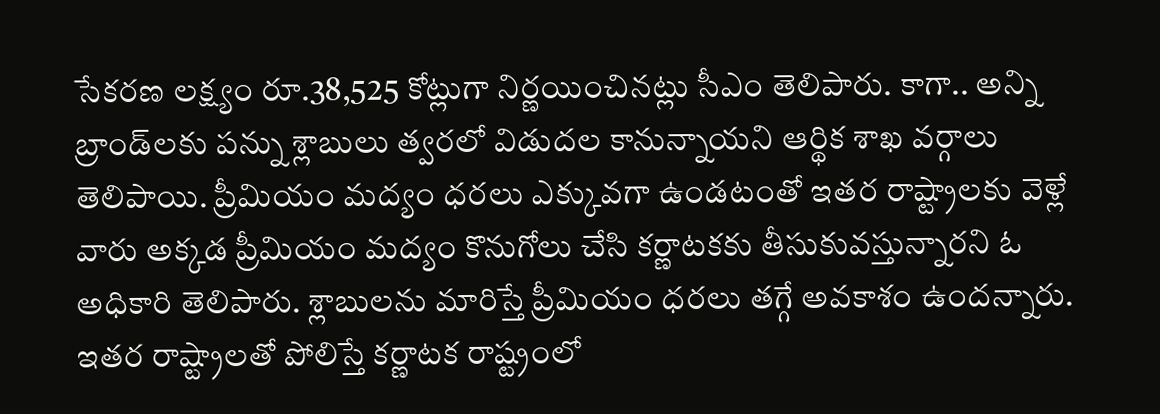సేకరణ లక్ష్యం రూ.38,525 కోట్లుగా నిర్ణయించినట్లు సీఎం తెలిపారు. కాగా.. అన్ని బ్రాండ్‌లకు పన్ను శ్లాబులు త్వరలో విడుదల కానున్నాయని ఆర్థిక శాఖ వర్గాలు తెలిపాయి. ప్రీమియం మద్యం ధరలు ఎక్కువగా ఉండటంతో ఇతర రాష్ట్రాలకు వెళ్లే వారు అక్కడ ప్రీమియం మద్యం కొనుగోలు చేసి కర్ణాటకకు తీసుకువస్తున్నారని ఓ అధికారి తెలిపారు. శ్లాబుల‌ను మారిస్తే ప్రీమియం ధ‌ర‌లు త‌గ్గే అవ‌కాశం ఉంద‌న్నారు. ఇత‌ర రాష్ట్రాలతో పోలిస్తే క‌ర్ణాట‌క రాష్ట్రంలో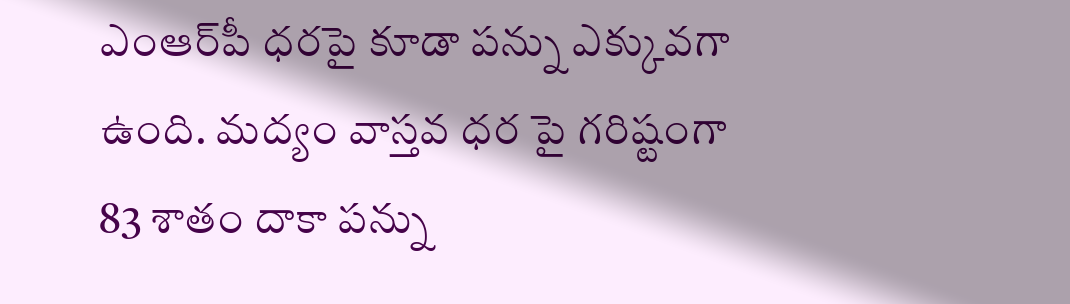ఎంఆర్‌పీ ధ‌ర‌పై కూడా పన్ను ఎక్కువ‌గా ఉంది. మ‌ద్యం వాస్త‌వ ధ‌ర పై గ‌రిష్టంగా 83 శాతం దాకా ప‌న్ను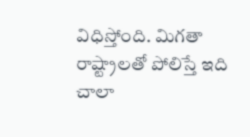విధిస్తోంది. మిగ‌తా రాష్ట్రాల‌తో పోలిస్తే ఇది చాలా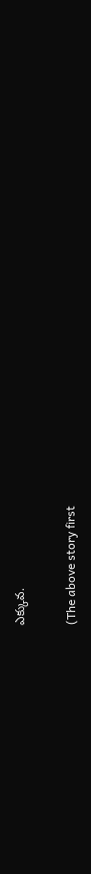ఎక్కువ‌.

(The above story first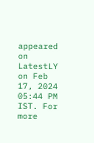appeared on LatestLY on Feb 17, 2024 05:44 PM IST. For more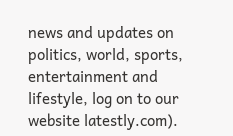news and updates on politics, world, sports, entertainment and lifestyle, log on to our website latestly.com).